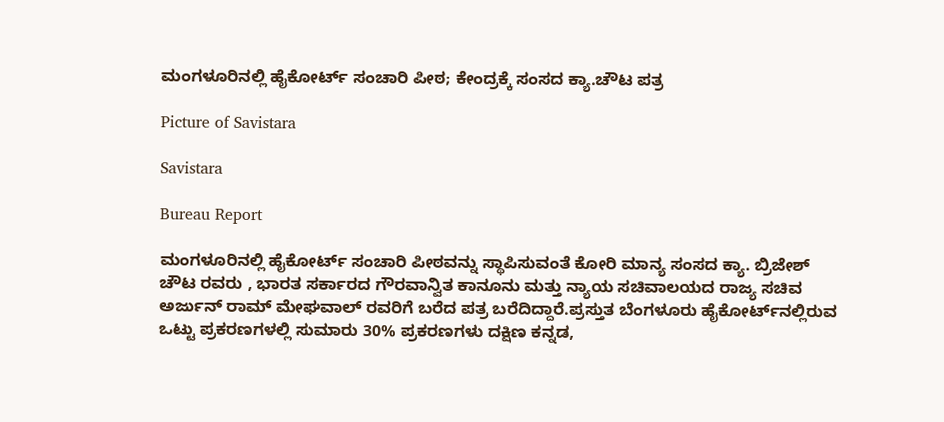ಮಂಗಳೂರಿನಲ್ಲಿ ಹೈಕೋರ್ಟ್‌ ಸಂಚಾರಿ ಪೀಠ; ಕೇಂದ್ರಕ್ಕೆ ಸಂಸದ ಕ್ಯಾ.ಚೌಟ ಪತ್ರ

Picture of Savistara

Savistara

Bureau Report

ಮಂಗಳೂರಿನಲ್ಲಿ ಹೈಕೋರ್ಟ್ ಸಂಚಾರಿ ಪೀಠವನ್ನು ಸ್ಥಾಪಿಸುವಂತೆ ಕೋರಿ ಮಾನ್ಯ ಸಂಸದ ಕ್ಯಾ. ಬ್ರಿಜೇಶ್ ಚೌಟ ರವರು , ಭಾರತ ಸರ್ಕಾರದ ಗೌರವಾನ್ವಿತ ಕಾನೂನು ಮತ್ತು ನ್ಯಾಯ ಸಚಿವಾಲಯದ ರಾಜ್ಯ ಸಚಿವ ಅರ್ಜುನ್ ರಾಮ್ ಮೇಘವಾಲ್ ರವರಿಗೆ ಬರೆದ ಪತ್ರ ಬರೆದಿದ್ದಾರೆ.ಪ್ರಸ್ತುತ ಬೆಂಗಳೂರು ಹೈಕೋರ್ಟ್‌ನಲ್ಲಿರುವ ಒಟ್ಟು ಪ್ರಕರಣಗಳಲ್ಲಿ ಸುಮಾರು 30% ಪ್ರಕರಣಗಳು ದಕ್ಷಿಣ ಕನ್ನಡ,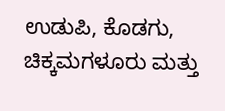ಉಡುಪಿ, ಕೊಡಗು, ಚಿಕ್ಕಮಗಳೂರು ಮತ್ತು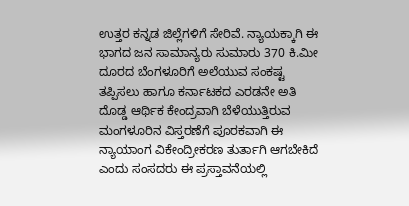ಉತ್ತರ ಕನ್ನಡ ಜಿಲ್ಲೆಗಳಿಗೆ ಸೇರಿವೆ. ನ್ಯಾಯಕ್ಕಾಗಿ ಈ ಭಾಗದ ಜನ ಸಾಮಾನ್ಯರು ಸುಮಾರು 370 ಕಿ.ಮೀ ದೂರದ ಬೆಂಗಳೂರಿಗೆ ಅಲೆಯುವ ಸಂಕಷ್ಟ ತಪ್ಪಿಸಲು ಹಾಗೂ ಕರ್ನಾಟಕದ ಎರಡನೇ ಅತಿ ದೊಡ್ಡ ಆರ್ಥಿಕ ಕೇಂದ್ರವಾಗಿ ಬೆಳೆಯುತ್ತಿರುವ ಮಂಗಳೂರಿನ ವಿಸ್ತರಣೆಗೆ ಪೂರಕವಾಗಿ ಈ ನ್ಯಾಯಾಂಗ ವಿಕೇಂದ್ರೀಕರಣ ತುರ್ತಾಗಿ ಆಗಬೇಕಿದೆ ಎಂದು ಸಂಸದರು ಈ ಪ್ರಸ್ತಾವನೆಯಲ್ಲಿ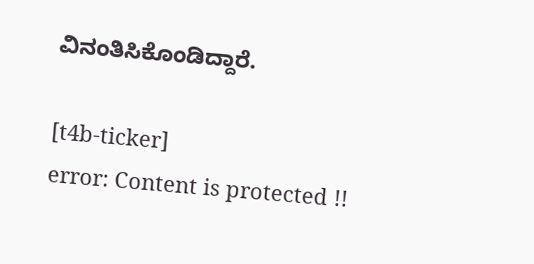ವಿನಂತಿಸಿಕೊಂಡಿದ್ದಾರೆ.

[t4b-ticker]
error: Content is protected !!